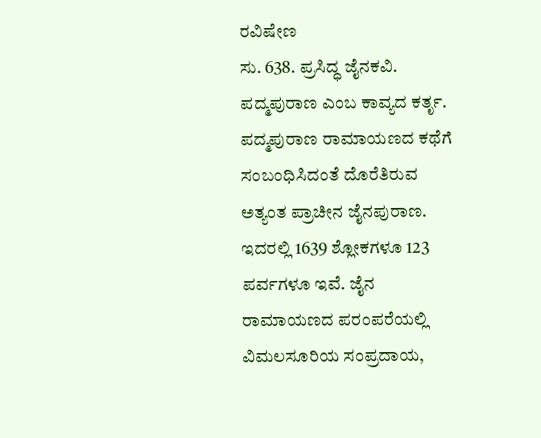ರವಿಷೇಣ
ಸು. 638. ಪ್ರಸಿದ್ಧ ಜೈನಕವಿ. ಪದ್ಮಪುರಾಣ ಎಂಬ ಕಾವ್ಯದ ಕರ್ತೃ. ಪದ್ಮಪುರಾಣ ರಾಮಾಯಣದ ಕಥೆಗೆ ಸಂಬಂಧಿಸಿದಂತೆ ದೊರೆತಿರುವ ಅತ್ಯಂತ ಪ್ರಾಚೀನ ಜೈನಪುರಾಣ. ಇದರಲ್ಲಿ 1639 ಶ್ಲೋಕಗಳೂ 123 ಪರ್ವಗಳೂ ಇವೆ. ಜೈನ ರಾಮಾಯಣದ ಪರಂಪರೆಯಲ್ಲಿ ವಿಮಲಸೂರಿಯ ಸಂಪ್ರದಾಯ,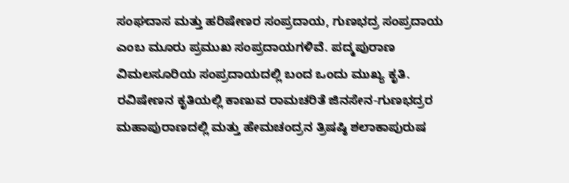ಸಂಘದಾಸ ಮತ್ತು ಹರಿಷೇಣರ ಸಂಪ್ರದಾಯ, ಗುಣಭದ್ರ ಸಂಪ್ರದಾಯ ಎಂಬ ಮೂರು ಪ್ರಮುಖ ಸಂಪ್ರದಾಯಗಳಿವೆ. ಪದ್ಮಪುರಾಣ ವಿಮಲಸೂರಿಯ ಸಂಪ್ರದಾಯದಲ್ಲಿ ಬಂದ ಒಂದು ಮುಖ್ಯ ಕೃತಿ. ರವಿಷೇಣನ ಕೃತಿಯಲ್ಲಿ ಕಾಣುವ ರಾಮಚರಿತೆ ಜಿನಸೇನ-ಗುಣಭದ್ರರ ಮಹಾಪುರಾಣದಲ್ಲಿ ಮತ್ತು ಹೇಮಚಂದ್ರನ ತ್ರಿಷಷ್ಠಿ ಶಲಾಕಾಪುರುಷ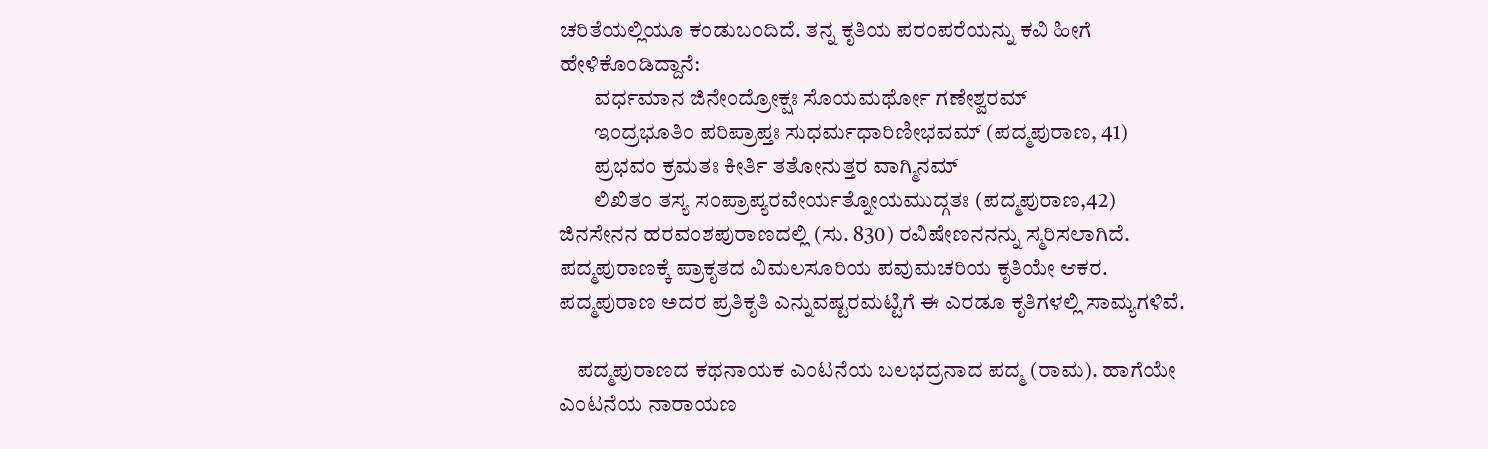ಚರಿತೆಯಲ್ಲಿಯೂ ಕಂಡುಬಂದಿದೆ. ತನ್ನ ಕೃತಿಯ ಪರಂಪರೆಯನ್ನು ಕವಿ ಹೀಗೆ ಹೇಳಿಕೊಂಡಿದ್ದಾನೆ:
        ವರ್ಧಮಾನ ಜಿನೇಂದ್ರೋಕ್ಷಃ ಸೊಯಮರ್ಥೋ ಗಣೇಶ್ವರಮ್
        ಇಂದ್ರಭೂತಿಂ ಪರಿಪ್ರಾಪ್ತಃ ಸುಧರ್ಮಧಾರಿಣೀಭವಮ್ (ಪದ್ಮಪುರಾಣ, 41)
        ಪ್ರಭವಂ ಕ್ರಮತಃ ಕೀರ್ತಿ ತತೋನುತ್ತರ ವಾಗ್ಮಿನಮ್
        ಲಿಖಿತಂ ತಸ್ಯ ಸಂಪ್ರಾಪ್ಯರವೇರ್ಯತ್ನೋಯಮುದ್ಗತಃ (ಪದ್ಮಪುರಾಣ,42)
ಜಿನಸೇನನ ಹರವಂಶಪುರಾಣದಲ್ಲಿ (ಸು. 830) ರವಿಷೇಣನನನ್ನು ಸ್ಮರಿಸಲಾಗಿದೆ. ಪದ್ಮಪುರಾಣಕ್ಕೆ ಪ್ರಾಕೃತದ ವಿಮಲಸೂರಿಯ ಪವುಮಚರಿಯ ಕೃತಿಯೇ ಆಕರ. ಪದ್ಮಪುರಾಣ ಅದರ ಪ್ರತಿಕೃತಿ ಎನ್ನುವಷ್ಟರಮಟ್ಟಿಗೆ ಈ ಎರಡೂ ಕೃತಿಗಳಲ್ಲಿ ಸಾಮ್ಯಗಳಿವೆ.

    ಪದ್ಮಪುರಾಣದ ಕಥನಾಯಕ ಎಂಟನೆಯ ಬಲಭದ್ರನಾದ ಪದ್ಮ (ರಾಮ). ಹಾಗೆಯೇ ಎಂಟನೆಯ ನಾರಾಯಣ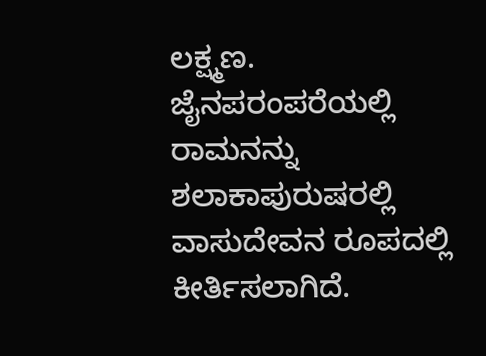ಲಕ್ಷ್ಮಣ. ಜೈನಪರಂಪರೆಯಲ್ಲಿ ರಾಮನನ್ನು ಶಲಾಕಾಪುರುಷರಲ್ಲಿ ವಾಸುದೇವನ ರೂಪದಲ್ಲಿ ಕೀರ್ತಿಸಲಾಗಿದೆ.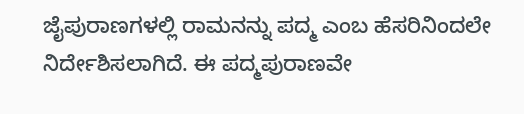ಜೈಪುರಾಣಗಳಲ್ಲಿ ರಾಮನನ್ನು ಪದ್ಮ ಎಂಬ ಹೆಸರಿನಿಂದಲೇ ನಿರ್ದೇಶಿಸಲಾಗಿದೆ. ಈ ಪದ್ಮಪುರಾಣವೇ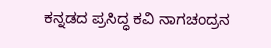ಕನ್ನಡದ ಪ್ರಸಿದ್ಧ ಕವಿ ನಾಗಚಂದ್ರನ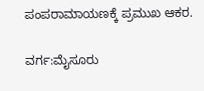ಪಂಪರಾಮಾಯಣಕ್ಕೆ ಪ್ರಮುಖ ಆಕರ.

ವರ್ಗ:ಮೈಸೂರು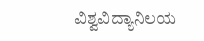ವಿಶ್ವವಿದ್ಯಾನಿಲಯ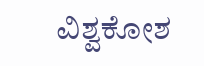ವಿಶ್ವಕೋಶ